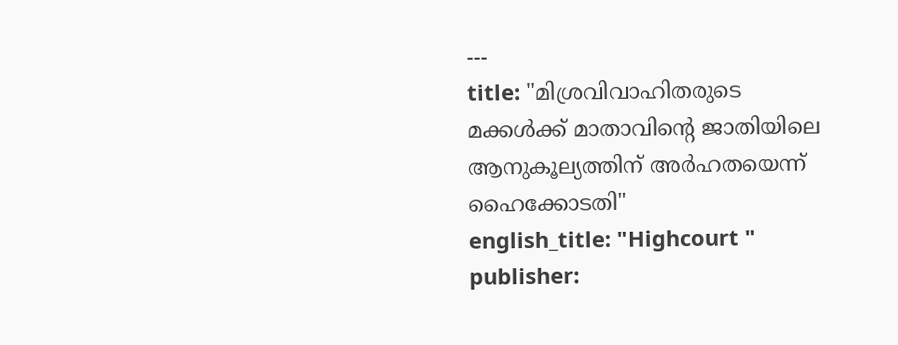---
title: "മിശ്രവിവാഹിതരുടെ മക്കള്‍ക്ക് മാതാവിന്റെ ജാതിയിലെ ആനുകൂല്യത്തിന് അര്‍ഹതയെന്ന് ഹൈക്കോടതി"
english_title: "Highcourt "
publisher: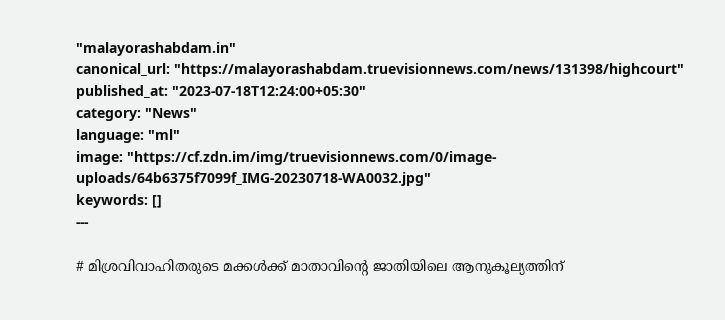"malayorashabdam.in"
canonical_url: "https://malayorashabdam.truevisionnews.com/news/131398/highcourt"
published_at: "2023-07-18T12:24:00+05:30"
category: "News"
language: "ml"
image: "https://cf.zdn.im/img/truevisionnews.com/0/image-uploads/64b6375f7099f_IMG-20230718-WA0032.jpg"
keywords: []
---

# മിശ്രവിവാഹിതരുടെ മക്കള്‍ക്ക് മാതാവിന്റെ ജാതിയിലെ ആനുകൂല്യത്തിന്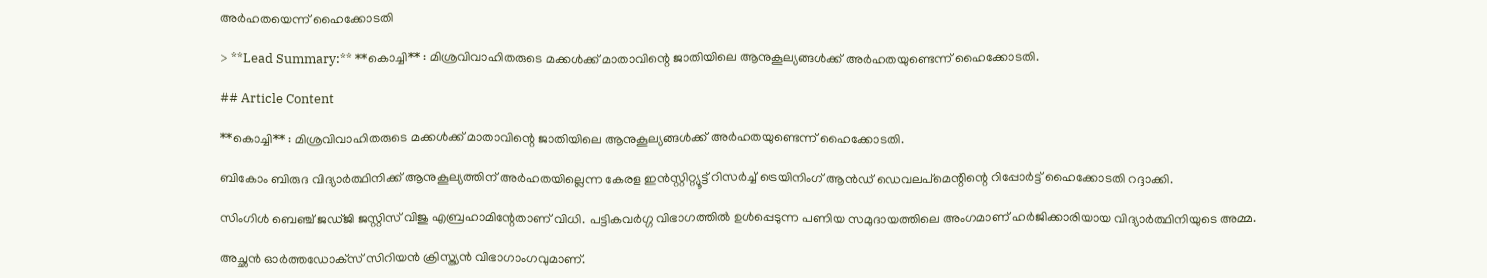അര്‍ഹതയെന്ന് ഹൈക്കോടതി

> **Lead Summary:** **കൊച്ചി** : മിശ്രവിവാഹിതരുടെ മക്കള്‍ക്ക് മാതാവിന്റെ ജാതിയിലെ ആനുകൂല്യങ്ങള്‍ക്ക് അര്‍ഹതയുണ്ടെന്ന് ഹൈക്കോടതി.

## Article Content

**കൊച്ചി** : മിശ്രവിവാഹിതരുടെ മക്കള്‍ക്ക് മാതാവിന്റെ ജാതിയിലെ ആനുകൂല്യങ്ങള്‍ക്ക് അര്‍ഹതയുണ്ടെന്ന് ഹൈക്കോടതി.

ബികോം ബിരുദ വിദ്യാര്‍ത്ഥിനിക്ക് ആനുകൂല്യത്തിന് അര്‍ഹതയില്ലെന്ന കേരള ഇന്‍സ്റ്റിറ്റ്യൂട്ട് റിസര്‍ച്ച് ട്രെയിനിംഗ് ആന്‍ഡ് ഡെവലപ്‌മെന്റിന്റെ റിപ്പോര്‍ട്ട് ഹൈക്കോടതി റദ്ദാക്കി.

സിംഗിള്‍ ബെഞ്ച് ജഡ്ജി ജസ്റ്റിസ് വിജു എബ്രഹാമിന്റേതാണ് വിധി. പട്ടികവര്‍ഗ്ഗ വിഭാഗത്തില്‍ ഉള്‍പ്പെടുന്ന പണിയ സമുദായത്തിലെ അംഗമാണ് ഹര്‍ജിക്കാരിയായ വിദ്യാര്‍ത്ഥിനിയുടെ അമ്മ.

അച്ഛന്‍ ഓര്‍ത്തഡോക്‌സ് സിറിയന്‍ ക്രിസ്ത്യന്‍ വിഭാഗാംഗവുമാണ്.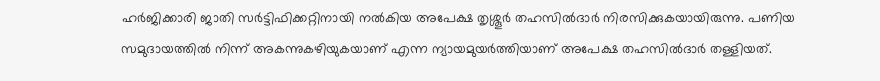ഹർജിക്കാരി ജാതി സര്‍ട്ടിഫിക്കറ്റിനായി നല്‍കിയ അപേക്ഷ തൃശ്ശൂര്‍ തഹസില്‍ദാര്‍ നിരസിക്കുകയായിരുന്നു. പണിയ സമുദായത്തില്‍ നിന്ന് അകന്നുകഴിയുകയാണ് എന്ന ന്യായമുയര്‍ത്തിയാണ് അപേക്ഷ തഹസില്‍ദാര്‍ തള്ളിയത്.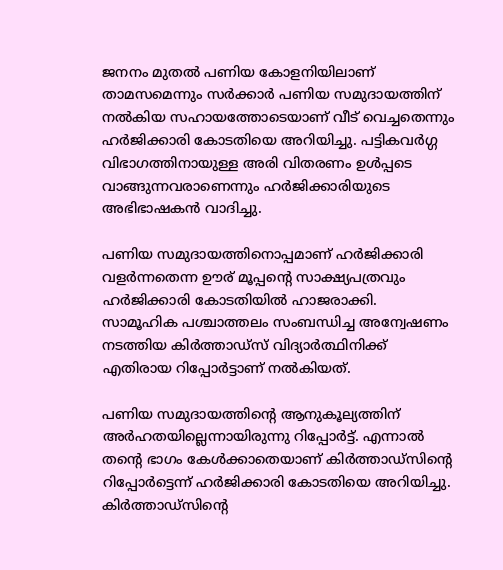ജനനം മുതല്‍ പണിയ കോളനിയിലാണ് താമസമെന്നും സര്‍ക്കാര്‍ പണിയ സമുദായത്തിന് നല്‍കിയ സഹായത്തോടെയാണ് വീട് വെച്ചതെന്നും ഹര്‍ജിക്കാരി കോടതിയെ അറിയിച്ചു. പട്ടികവര്‍ഗ്ഗ വിഭാഗത്തിനായുള്ള അരി വിതരണം ഉള്‍പ്പടെ വാങ്ങുന്നവരാണെന്നും ഹര്‍ജിക്കാരിയുടെ അഭിഭാഷകന്‍ വാദിച്ചു.

പണിയ സമുദായത്തിനൊപ്പമാണ് ഹര്‍ജിക്കാരി വളര്‍ന്നതെന്ന ഊര് മൂപ്പന്റെ സാക്ഷ്യപത്രവും ഹര്‍ജിക്കാരി കോടതിയിൽ ഹാജരാക്കി. സാമൂഹിക പശ്ചാത്തലം സംബന്ധിച്ച അന്വേഷണം നടത്തിയ കിര്‍ത്താഡ്‌സ് വിദ്യാര്‍ത്ഥിനിക്ക് എതിരായ റിപ്പോര്‍ട്ടാണ് നല്‍കിയത്.

പണിയ സമുദായത്തിന്റെ ആനുകൂല്യത്തിന് അര്‍ഹതയില്ലെന്നായിരുന്നു റിപ്പോര്‍ട്ട്. എന്നാല്‍ തന്റെ ഭാഗം കേള്‍ക്കാതെയാണ് കിര്‍ത്താഡ്‌സിന്റെ റിപ്പോര്‍ട്ടെന്ന് ഹര്‍ജിക്കാരി കോടതിയെ അറിയിച്ചു. കിര്‍ത്താഡ്‌സിന്റെ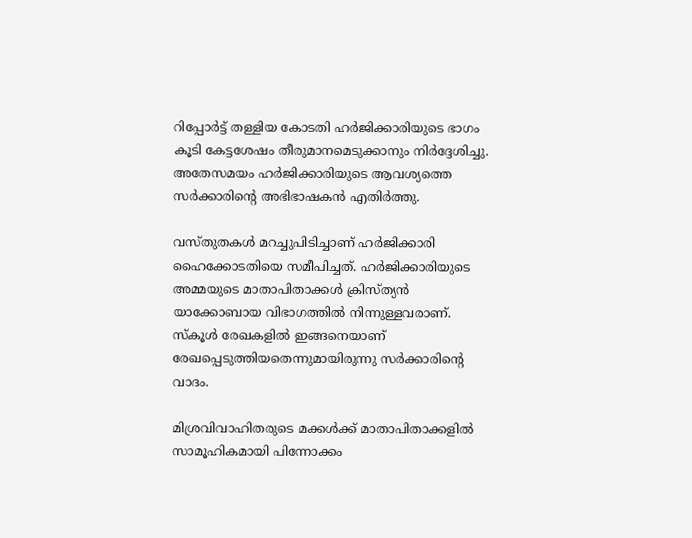റിപ്പോര്‍ട്ട് തള്ളിയ കോടതി ഹര്‍ജിക്കാരിയുടെ ഭാഗം കൂടി കേട്ടശേഷം തീരുമാനമെടുക്കാനും നിര്‍ദ്ദേശിച്ചു. അതേസമയം ഹര്‍ജിക്കാരിയുടെ ആവശ്യത്തെ സര്‍ക്കാരിന്റെ അഭിഭാഷകന്‍ എതിര്‍ത്തു.

വസ്തുതകള്‍ മറച്ചുപിടിച്ചാണ് ഹര്‍ജിക്കാരി ഹൈക്കോടതിയെ സമീപിച്ചത്. ഹര്‍ജിക്കാരിയുടെ അമ്മയുടെ മാതാപിതാക്കള്‍ ക്രിസ്ത്യന്‍ യാക്കോബായ വിഭാഗത്തില്‍ നിന്നുള്ളവരാണ്. സ്‌കൂള്‍ രേഖകളില്‍ ഇങ്ങനെയാണ് രേഖപ്പെടുത്തിയതെന്നുമായിരുന്നു സര്‍ക്കാരിന്റെ വാദം.

മിശ്രവിവാഹിതരുടെ മക്കള്‍ക്ക് മാതാപിതാക്കളില്‍ സാമൂഹികമായി പിന്നോക്കം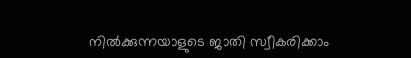നില്‍ക്കുന്നയാളുടെ ജാതി സ്വീകരിക്കാം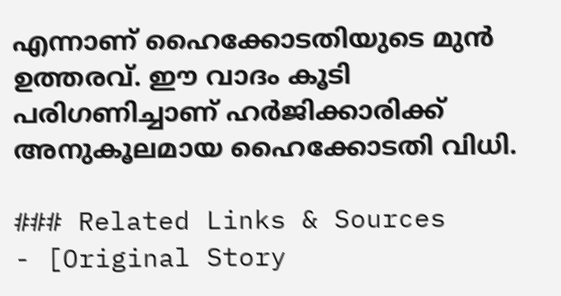എന്നാണ് ഹൈക്കോടതിയുടെ മുന്‍ ഉത്തരവ്. ഈ വാദം കൂടി പരിഗണിച്ചാണ് ഹര്‍ജിക്കാരിക്ക് അനുകൂലമായ ഹൈക്കോടതി വിധി.

### Related Links & Sources
- [Original Story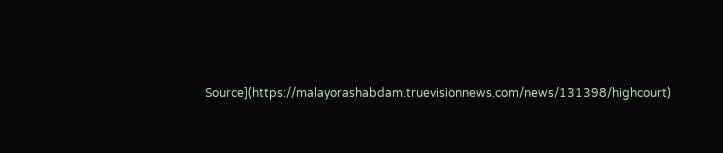Source](https://malayorashabdam.truevisionnews.com/news/131398/highcourt)